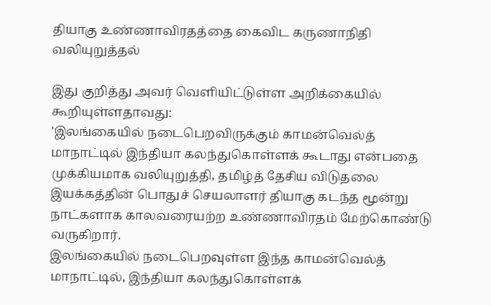தியாகு உண்ணாவிரதத்தை கைவிட கருணாநிதி வலியுறுத்தல்

இது குறித்து அவர் வெளியிட்டுள்ள அறிக்கையில் கூறியுள்ளதாவது:
'இலங்கையில் நடைபெறவிருக்கும் காமன்வெல்த் மாநாட்டில் இந்தியா கலந்துகொள்ளக் கூடாது என்பதை முக்கியமாக வலியுறுத்தி, தமிழ்த் தேசிய விடுதலை இயக்கத்தின் பொதுச் செயலாளர் தியாகு கடந்த மூன்று நாட்களாக காலவரையற்ற உண்ணாவிரதம் மேற்கொண்டு வருகிறார்.
இலங்கையில் நடைபெறவுள்ள இந்த காமன்வெல்த் மாநாட்டில், இந்தியா கலந்துகொள்ளக்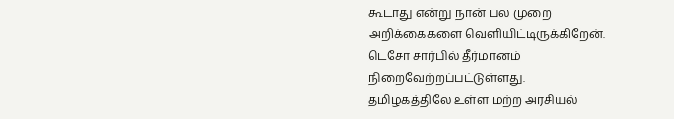கூடாது என்று நான் பல முறை அறிக்கைகளை வெளியிட்டிருக்கிறேன். டெசோ சார்பில் தீர்மானம் நிறைவேற்றப்பட்டுள்ளது.
தமிழகத்திலே உள்ள மற்ற அரசியல்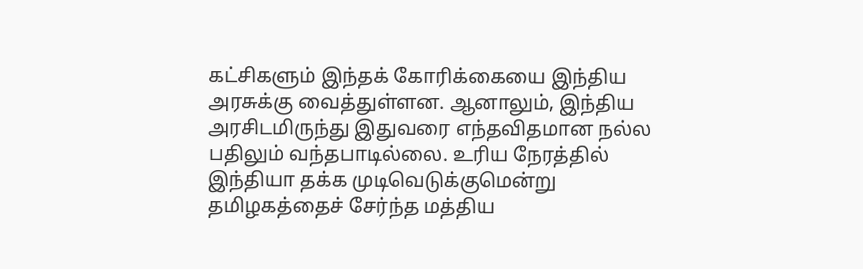கட்சிகளும் இந்தக் கோரிக்கையை இந்திய அரசுக்கு வைத்துள்ளன. ஆனாலும், இந்திய அரசிடமிருந்து இதுவரை எந்தவிதமான நல்ல பதிலும் வந்தபாடில்லை. உரிய நேரத்தில் இந்தியா தக்க முடிவெடுக்குமென்று தமிழகத்தைச் சேர்ந்த மத்திய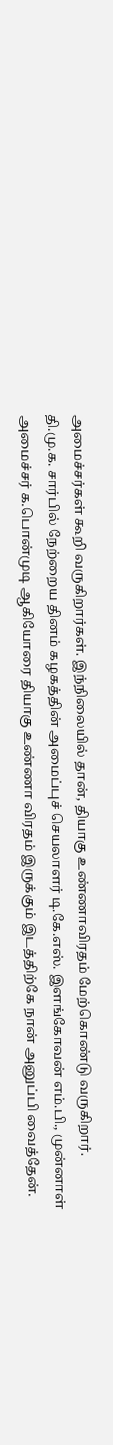அமைச்சர்கள் கூறி வருகிறார்கள். இந்நிலையில் தான், தியாகு உண்ணாவிரதம் மேற்கொண்டு வருகிறார்.
தி.மு.க. சார்பில் நேற்றைய தினம் கழகத்தின் அமைப்புச் செயலாளர் டி.கே.எஸ். இளங்கோவன் எம்.பி., முன்னாள் அமைச்சர் க.பொன்முடி ஆகியோரை தியாகு உண்ணா விரதம் இருக்கும் இடத்திற்கே நான் அனுப்பி வைத்தேன்.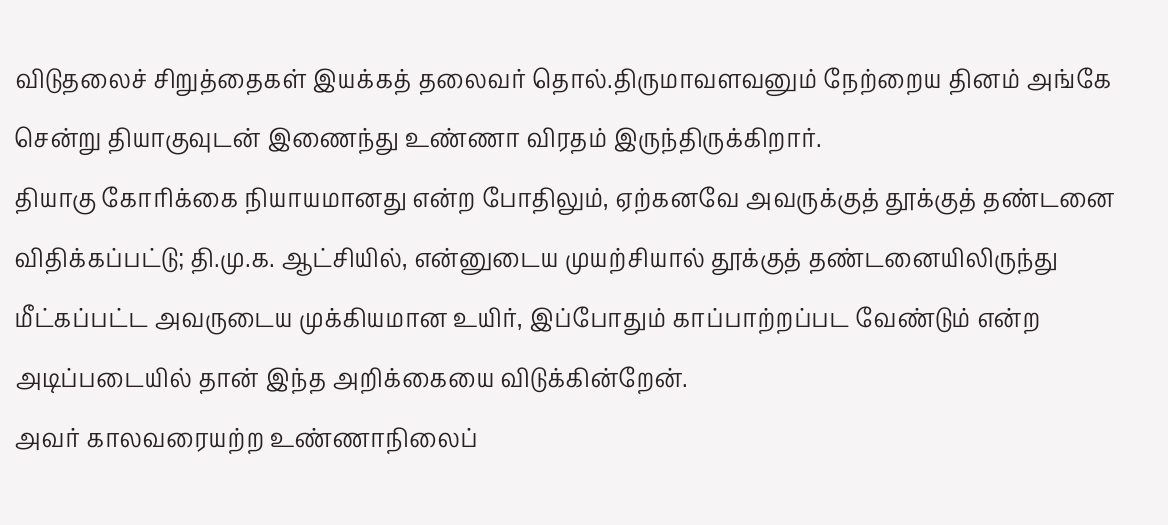விடுதலைச் சிறுத்தைகள் இயக்கத் தலைவர் தொல்.திருமாவளவனும் நேற்றைய தினம் அங்கே சென்று தியாகுவுடன் இணைந்து உண்ணா விரதம் இருந்திருக்கிறார்.
தியாகு கோரிக்கை நியாயமானது என்ற போதிலும், ஏற்கனவே அவருக்குத் தூக்குத் தண்டனை விதிக்கப்பட்டு; தி.மு.க. ஆட்சியில், என்னுடைய முயற்சியால் தூக்குத் தண்டனையிலிருந்து மீட்கப்பட்ட அவருடைய முக்கியமான உயிர், இப்போதும் காப்பாற்றப்பட வேண்டும் என்ற அடிப்படையில் தான் இந்த அறிக்கையை விடுக்கின்றேன்.
அவர் காலவரையற்ற உண்ணாநிலைப்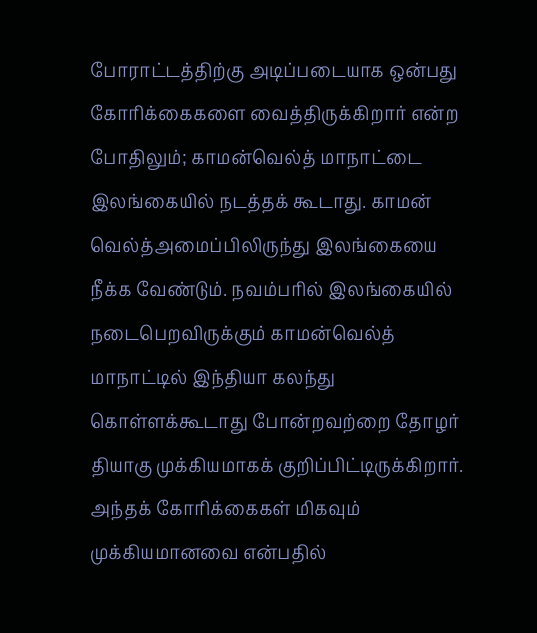போராட்டத்திற்கு அடிப்படையாக ஒன்பது கோரிக்கைகளை வைத்திருக்கிறார் என்ற போதிலும்; காமன்வெல்த் மாநாட்டை இலங்கையில் நடத்தக் கூடாது. காமன் வெல்த்அமைப்பிலிருந்து இலங்கையை நீக்க வேண்டும். நவம்பரில் இலங்கையில் நடைபெறவிருக்கும் காமன்வெல்த் மாநாட்டில் இந்தியா கலந்து கொள்ளக்கூடாது போன்றவற்றை தோழர் தியாகு முக்கியமாகக் குறிப்பிட்டிருக்கிறார். அந்தக் கோரிக்கைகள் மிகவும் முக்கியமானவை என்பதில்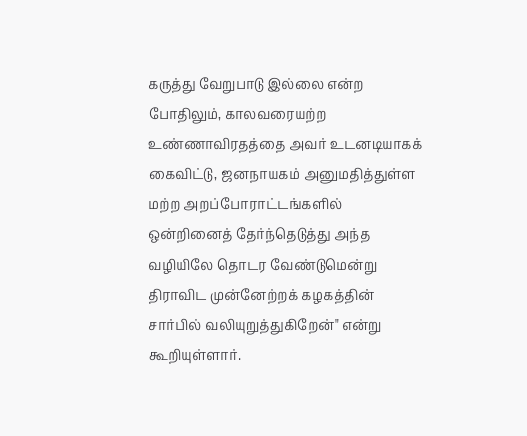கருத்து வேறுபாடு இல்லை என்ற போதிலும், காலவரையற்ற உண்ணாவிரதத்தை அவர் உடனடியாகக் கைவிட்டு, ஜனநாயகம் அனுமதித்துள்ள மற்ற அறப்போராட்டங்களில் ஒன்றினைத் தேர்ந்தெடுத்து அந்த வழியிலே தொடர வேண்டுமென்று திராவிட முன்னேற்றக் கழகத்தின் சார்பில் வலியுறுத்துகிறேன்" என்று கூறியுள்ளார்.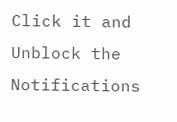Click it and Unblock the Notifications